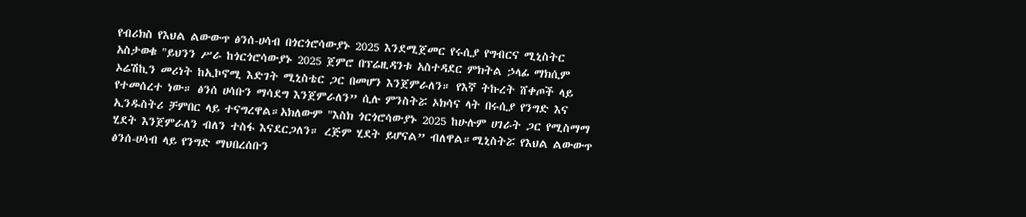የብሪክስ የእህል ልውውጥ ፅንሰ-ሀሳብ በጎርጎሮሳውያኑ 2025 እንደሚጀመር የሩሲያ የግብርና ሚኒስትር አስታወቁ "ይህንን ሥራ ከጎርጎሮሳውያኑ 2025 ጀምሮ በፕሬዚዳንቱ አስተዳደር ምክትል ኃላፊ ማክሲም ኦሬሽኪን መሪነት ከኢኮኖሚ እድገት ሚኒስቴር ጋር በመሆን እንጀምራለን። የእኛ ትኩረት ሸቀጦች ላይ የተመሰረተ ነው። ፅንሰ ሀሳቡን ማሳደግ እንጀምራለን” ሲሉ ምንስትሯ ኦክሳና ላት በሩሲያ የንግድ እና ኢንዱስትሪ ቻምበር ላይ ተናግረዋል።አክለውም "እስክ ጎርጎሮሳውያኑ 2025 ከሁሉም ሀገራት ጋር የሚስማማ ሂደት እንጀምራለን ብለን ተስፋ እናደርጋለን። ረጅም ሂደት ይሆናል” ብለዋል።ሚኒስትሯ የእህል ልውውጥ ፅንሰ-ሀሳብ ላይ የንግድ ማህበረሰቡን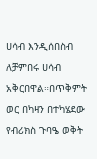ሀሳብ እንዲሰበስብ ለቻምበሩ ሀሳብ አቅርበዋል።በጥቅምት ወር በካዛን በተካሄደው የብሪክስ ጉባዔ ወቅት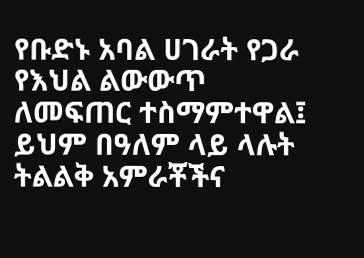የቡድኑ አባል ሀገራት የጋራ የእህል ልውውጥ ለመፍጠር ተስማምተዋል፤ ይህም በዓለም ላይ ላሉት ትልልቅ አምራቾችና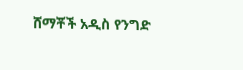ሸማቾች አዲስ የንግድ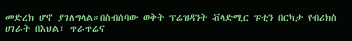መድረክ ሆኖ ያገለግላል።በስብሰባው ወቅት ፕሬዝዳንት ቭላድሚር ፑቲን በርካታ የብሪክስ ሀገራት በእህል፣ ጥራጥሬና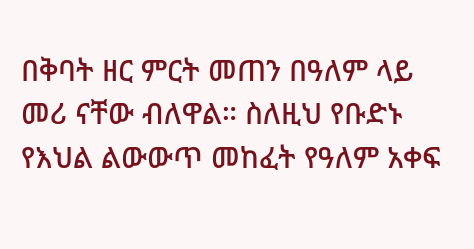በቅባት ዘር ምርት መጠን በዓለም ላይ መሪ ናቸው ብለዋል። ስለዚህ የቡድኑ የእህል ልውውጥ መከፈት የዓለም አቀፍ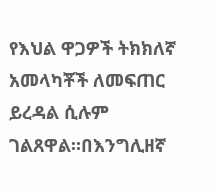የእህል ዋጋዎች ትክክለኛ አመላካቾች ለመፍጠር ይረዳል ሲሉም ገልጸዋል።በእንግሊዘኛ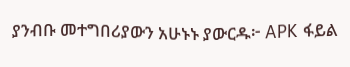ያንብቡ መተግበሪያውን አሁኑኑ ያውርዱ፦ APK ፋይል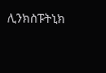ሊንክስፑትኒክ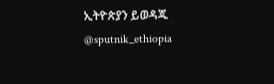ኢትዮጵያን ይወዳጁ @sputnik_ethiopia